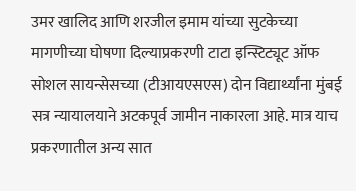उमर खालिद आणि शरजील इमाम यांच्या सुटकेच्या मागणीच्या घोषणा दिल्याप्रकरणी टाटा इन्स्टिट्यूट ऑफ सोशल सायन्सेसच्या (टीआयएसएस) दोन विद्यार्थ्यांना मुंबई सत्र न्यायालयाने अटकपूर्व जामीन नाकारला आहे. मात्र याच प्रकरणातील अन्य सात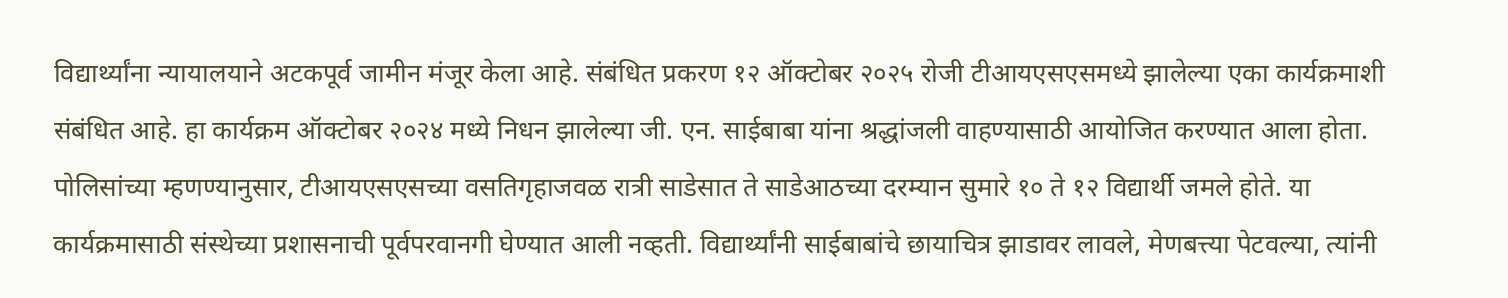विद्यार्थ्यांना न्यायालयाने अटकपूर्व जामीन मंजूर केला आहे. संबंधित प्रकरण १२ ऑक्टोबर २०२५ रोजी टीआयएसएसमध्ये झालेल्या एका कार्यक्रमाशी संबंधित आहे. हा कार्यक्रम ऑक्टोबर २०२४ मध्ये निधन झालेल्या जी. एन. साईबाबा यांना श्रद्धांजली वाहण्यासाठी आयोजित करण्यात आला होता.
पोलिसांच्या म्हणण्यानुसार, टीआयएसएसच्या वसतिगृहाजवळ रात्री साडेसात ते साडेआठच्या दरम्यान सुमारे १० ते १२ विद्यार्थी जमले होते. या कार्यक्रमासाठी संस्थेच्या प्रशासनाची पूर्वपरवानगी घेण्यात आली नव्हती. विद्यार्थ्यांनी साईबाबांचे छायाचित्र झाडावर लावले, मेणबत्त्या पेटवल्या, त्यांनी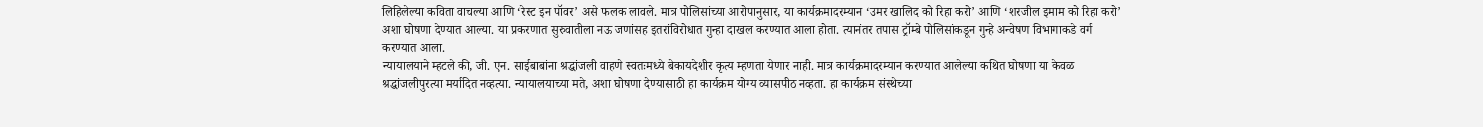लिहिलेल्या कविता वाचल्या आणि ‘रेस्ट इन पॉवर’ असे फलक लावले. मात्र पोलिसांच्या आरोपानुसार, या कार्यक्रमादरम्यान ‘उमर खालिद को रिहा करो’ आणि ‘शरजील इमाम को रिहा करो’ अशा घोषणा देण्यात आल्या. या प्रकरणात सुरुवातीला नऊ जणांसह इतरांविरोधात गुन्हा दाखल करण्यात आला होता. त्यानंतर तपास ट्रॉम्बे पोलिसांकडून गुन्हे अन्वेषण विभागाकडे वर्ग करण्यात आला.
न्यायालयाने म्हटले की, जी. एन. साईबाबांना श्रद्धांजली वाहणे स्वतःमध्ये बेकायदेशीर कृत्य म्हणता येणार नाही. मात्र कार्यक्रमादरम्यान करण्यात आलेल्या कथित घोषणा या केवळ श्रद्धांजलीपुरत्या मर्यादित नव्हत्या. न्यायालयाच्या मते, अशा घोषणा देण्यासाठी हा कार्यक्रम योग्य व्यासपीठ नव्हता. हा कार्यक्रम संस्थेच्या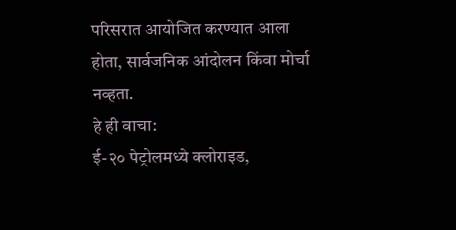परिसरात आयोजित करण्यात आला होता, सार्वजनिक आंदोलन किंवा मोर्चा नव्हता.
हे ही वाचा:
ई-२० पेट्रोलमध्ये क्लोराइड,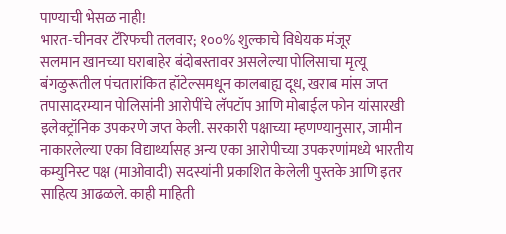पाण्याची भेसळ नाही!
भारत-चीनवर टॅरिफची तलवार; १००% शुल्काचे विधेयक मंजूर
सलमान खानच्या घराबाहेर बंदोबस्तावर असलेल्या पोलिसाचा मृत्यू
बंगळुरूतील पंचतारांकित हॉटेल्समधून कालबाह्य दूध, खराब मांस जप्त
तपासादरम्यान पोलिसांनी आरोपींचे लॅपटॉप आणि मोबाईल फोन यांसारखी इलेक्ट्रॉनिक उपकरणे जप्त केली. सरकारी पक्षाच्या म्हणण्यानुसार, जामीन नाकारलेल्या एका विद्यार्थ्यासह अन्य एका आरोपीच्या उपकरणांमध्ये भारतीय कम्युनिस्ट पक्ष (माओवादी) सदस्यांनी प्रकाशित केलेली पुस्तके आणि इतर साहित्य आढळले. काही माहिती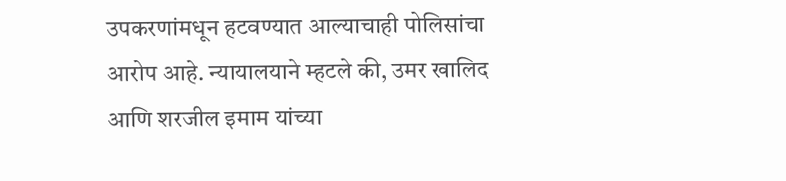उपकरणांमधून हटवण्यात आल्याचाही पोलिसांचा आरोप आहे. न्यायालयाने म्हटले की, उमर खालिद आणि शरजील इमाम यांच्या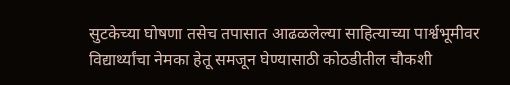सुटकेच्या घोषणा तसेच तपासात आढळलेल्या साहित्याच्या पार्श्वभूमीवर विद्यार्थ्यांचा नेमका हेतू समजून घेण्यासाठी कोठडीतील चौकशी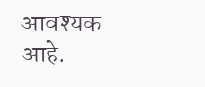आवश्यक आहे.